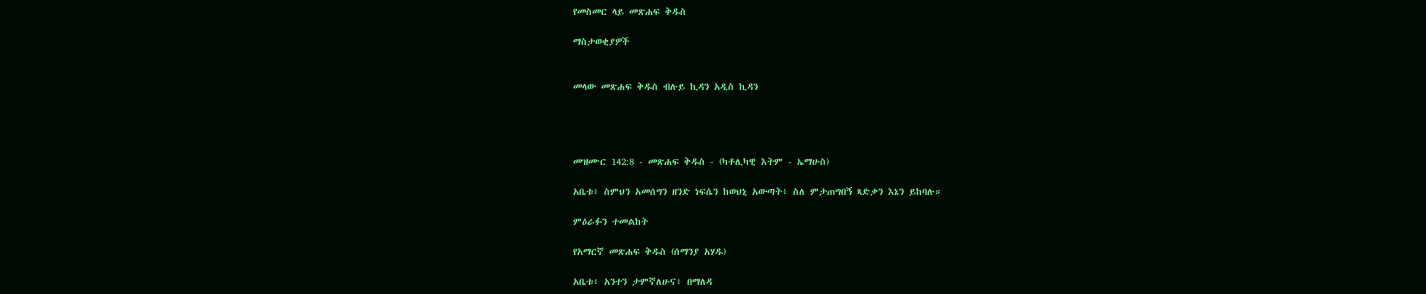የመስመር ላይ መጽሐፍ ቅዱስ

ማስታወቂያዎች


መላው መጽሐፍ ቅዱስ ብሉይ ኪዳን አዲስ ኪዳን




መዝሙር 142:8 - መጽሐፍ ቅዱስ - (ካቶሊካዊ እትም - ኤማሁስ)

አቤቱ፥ ስምህን አመሰግን ዘንድ ነፍሴን ከወህኒ አውጣት፥ ስለ ምታጠግበኝ ጻድቃን እኔን ይከባሉ።

ምዕራፉን ተመልከት

የአማርኛ መጽሐፍ ቅዱስ (ሰማንያ አሃዱ)

አቤቱ፥ አንተን ታምኛለሁና፥ በማለዳ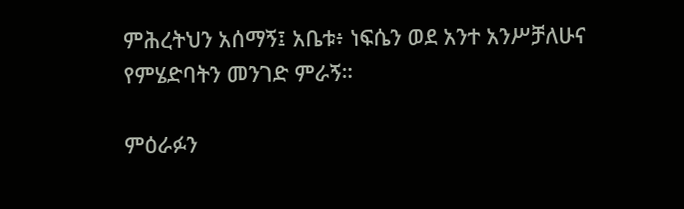ምሕረትህን አሰማኝ፤ አቤቱ፥ ነፍሴን ወደ አንተ አንሥቻለሁና የምሄድባትን መንገድ ምራኝ።

ምዕራፉን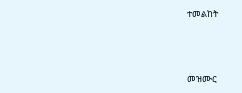ተመልከት



መዝሙር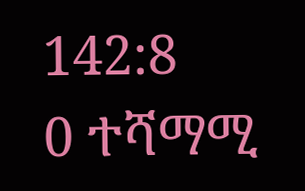142:8
0 ተሻማሚ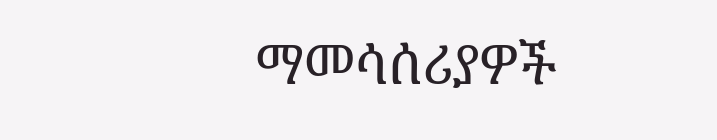ማመሳሰሪያዎች